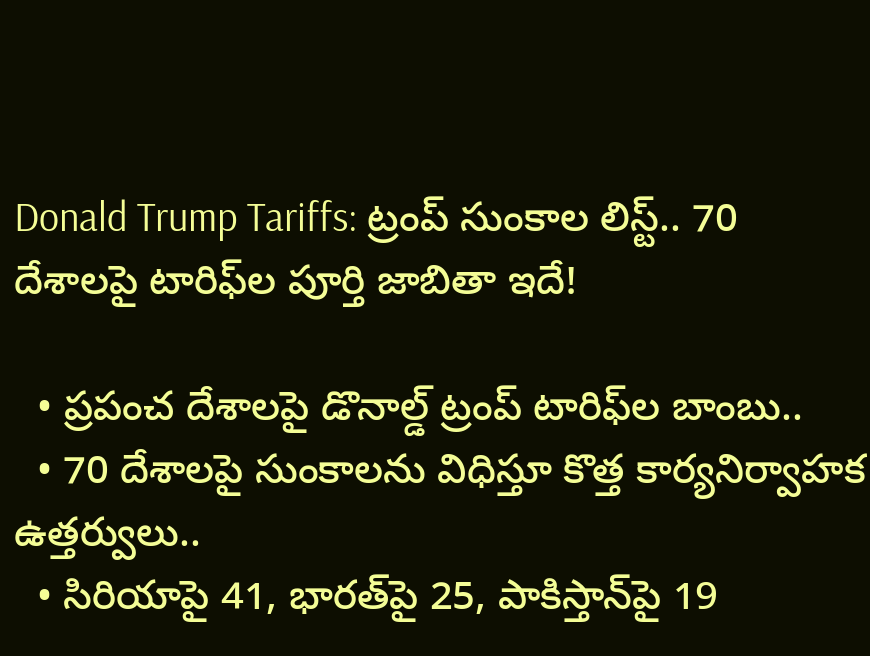Donald Trump Tariffs: ట్రంప్‌ సుంకాల లిస్ట్.. 70 దేశాలపై టారిఫ్‌ల పూర్తి జాబితా ఇదే!

  • ప్రపంచ దేశాలపై డొనాల్డ్ ట్రంప్ టారిఫ్‌ల బాంబు..
  • 70 దేశాలపై సుంకాలను విధిస్తూ కొత్త కార్యనిర్వాహక ఉత్తర్వులు..
  • సిరియాపై 41, భారత్‌పై 25, పాకిస్తాన్‌పై 19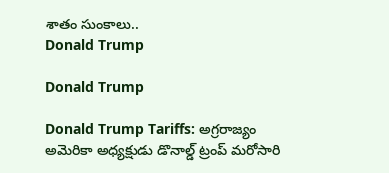శాతం సుంకాలు..
Donald Trump

Donald Trump

Donald Trump Tariffs: అగ్రరాజ్యం అమెరికా అధ్యక్షుడు డొనాల్డ్‌ ట్రంప్‌ మరోసారి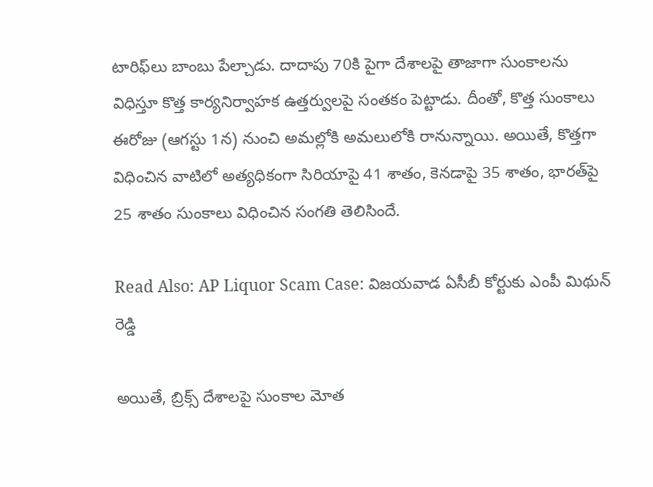టారిఫ్‌లు బాంబు పేల్చాడు. దాదాపు 70కి పైగా దేశాలపై తాజాగా సుంకాలను విధిస్తూ కొత్త కార్యనిర్వాహక ఉత్తర్వులపై సంతకం పెట్టాడు. దీంతో, కొత్త సుంకాలు ఈరోజు (ఆగస్టు 1న) నుంచి అమల్లోకి అమలులోకి రానున్నాయి. అయితే, కొత్తగా విధించిన వాటిలో అత్యధికంగా సిరియాపై 41 శాతం, కెనడాపై 35 శాతం, భారత్‌పై 25 శాతం సుంకాలు విధించిన సంగతి తెలిసిందే.

Read Also: AP Liquor Scam Case: విజయవాడ ఏసీబీ కోర్టుకు ఎంపీ మిథున్‌ రెడ్డి

అయితే, బ్రిక్స్‌ దేశాలపై సుంకాల మోత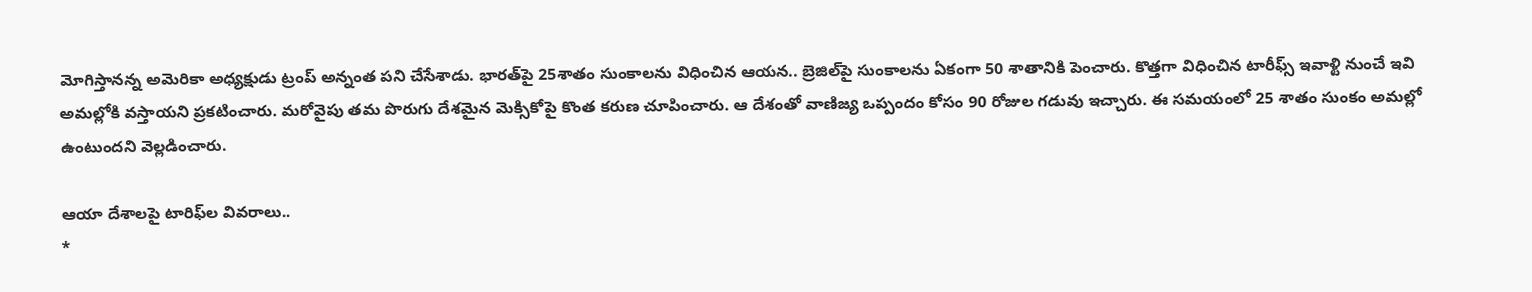మోగిస్తానన్న అమెరికా అధ్యక్షుడు ట్రంప్‌ అన్నంత పని చేసేశాడు. భారత్‌పై 25శాతం సుంకాలను విధించిన ఆయన.. బ్రెజిల్‌పై సుంకాలను ఏకంగా 50 శాతానికి పెంచారు. కొత్తగా విధించిన టారీఫ్స్ ఇవాళ్టి నుంచే ఇవి అమల్లోకి వస్తాయని ప్రకటించారు. మరోవైపు తమ పొరుగు దేశమైన మెక్సికోపై కొంత కరుణ చూపించారు. ఆ దేశంతో వాణిజ్య ఒప్పందం కోసం 90 రోజుల గడువు ఇచ్చారు. ఈ సమయంలో 25 శాతం సుంకం అమల్లో ఉంటుందని వెల్లడించారు.

ఆయా దేశాలపై టారిఫ్‌ల వివరాలు..
*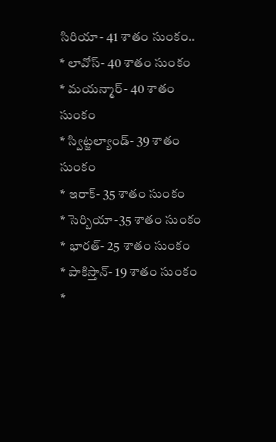సిరియా- 41 శాతం సుంకం..
* లావోస్‌- 40 శాతం సుంకం
* మయన్మార్‌- 40 శాతం సుంకం
* స్విట్జల్యాండ్‌- 39 శాతం సుంకం
* ఇరాక్‌- 35 శాతం సుంకం
* సెర్బియా-35 శాతం సుంకం
* భారత్‌- 25 శాతం సుంకం
* పాకిస్తాన్‌- 19 శాతం సుంకం
*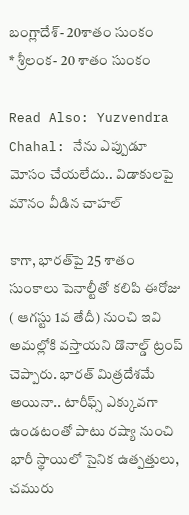బంగ్లాదేశ్‌- 20శాతం సుంకం
* శ్రీలంక- 20 శాతం సుంకం

Read Also: Yuzvendra Chahal: నేను ఎప్పుడూ మోసం చేయలేదు.. విడాకులపై మౌనం వీడిన చాహల్

కాగా, భారత్‌పై 25 శాతం సుంకాలు పెనాల్టీతో కలిపి ఈరోజు ( ఆగస్టు 1వ తేదీ) నుంచి ఇవి అమల్లోకి వస్తాయని డొనాల్డ్ ట్రంప్ చెప్పారు. భారత్‌ మిత్రదేశమే అయినా.. టారీఫ్స్ ఎక్కువగా ఉండటంతో పాటు రష్యా నుంచి భారీ స్థాయిలో సైనిక ఉత్పత్తులు, చమురు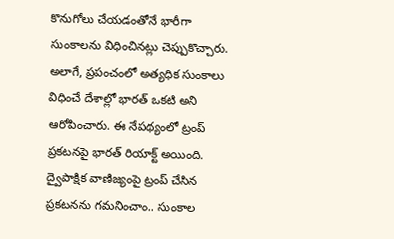కొనుగోలు చేయడంతోనే భారీగా సుంకాలను విధించినట్లు చెప్పుకొచ్చారు. అలాగే, ప్రపంచంలో అత్యధిక సుంకాలు విధించే దేశాల్లో భారత్‌ ఒకటి అని ఆరోపించారు. ఈ నేపథ్యంలో ట్రంప్‌ ప్రకటనపై భారత్‌ రియాక్ట్ అయింది. ద్వైపాక్షిక వాణిజ్యంపై ట్రంప్‌ చేసిన ప్రకటనను గమనించాం.. సుంకాల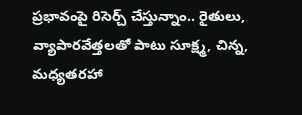ప్రభావంపై రిసెర్చ్ చేస్తున్నాం.. రైతులు, వ్యాపారవేత్తలతో పాటు సూక్ష్మ, చిన్న, మధ్యతరహా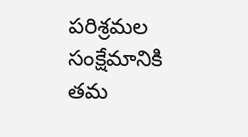పరిశ్రమల సంక్షేమానికి తమ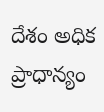దేశం అధిక ప్రాధాన్యం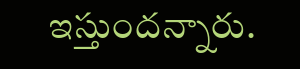ఇస్తుందన్నారు.